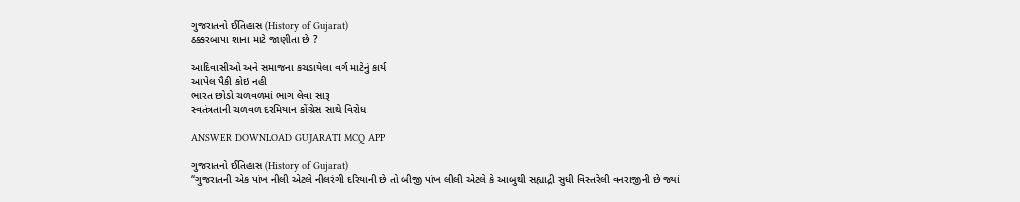ગુજરાતનો ઈતિહાસ (History of Gujarat)
ઠક્કરબાપા શાના માટે જાણીતા છે ?

આદિવાસીઓ અને સમાજના કચડાયેલા વર્ગ માટેનું કાર્ય
આપેલ પૈકી કોઇ નહી
ભારત છોડો ચળવળમાં ભાગ લેવા સારૂ
સ્વતંત્રતાની ચળવળ દરમિયાન કોંગ્રેસ સાથે વિરોધ

ANSWER DOWNLOAD GUJARATI MCQ APP

ગુજરાતનો ઈતિહાસ (History of Gujarat)
‘‘ગુજરાતની એક પાંખ નીલી એટલે નીલરંગી દરિયાની છે તો બીજી પાંખ લીલી એટલે કે આબુથી સહ્યાદ્રી સુધી વિસ્તરેલી વનરાજીની છે જ્યાં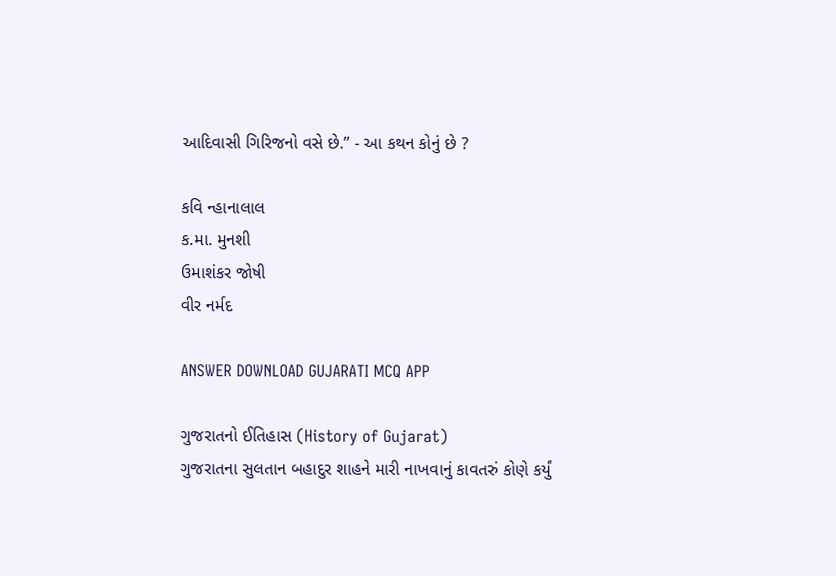આદિવાસી ગિરિજનો વસે છે.’’ - આ કથન કોનું છે ?

કવિ ન્હાનાલાલ
ક.મા. મુનશી
ઉમાશંકર જોષી
વીર નર્મદ

ANSWER DOWNLOAD GUJARATI MCQ APP

ગુજરાતનો ઈતિહાસ (History of Gujarat)
ગુજરાતના સુલતાન બહાદુર શાહને મારી નાખવાનું કાવતરું કોણે કર્યું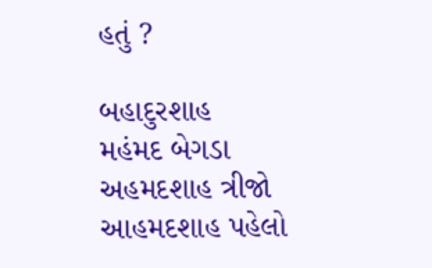હતું ?

બહાદુરશાહ
મહંમદ બેગડા
અહમદશાહ ત્રીજો
આહમદશાહ પહેલો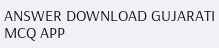ANSWER DOWNLOAD GUJARATI MCQ APP